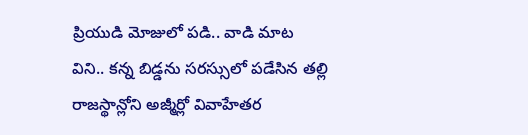ప్రియుడి మోజులో పడి.. వాడి మాట విని.. కన్న బిడ్డను సరస్సులో పడేసిన తల్లి
రాజస్థాన్లోని అజ్మీర్లో వివాహేతర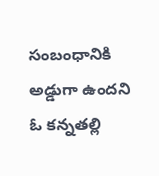సంబంధానికి అడ్డుగా ఉందని ఓ కన్నతల్లి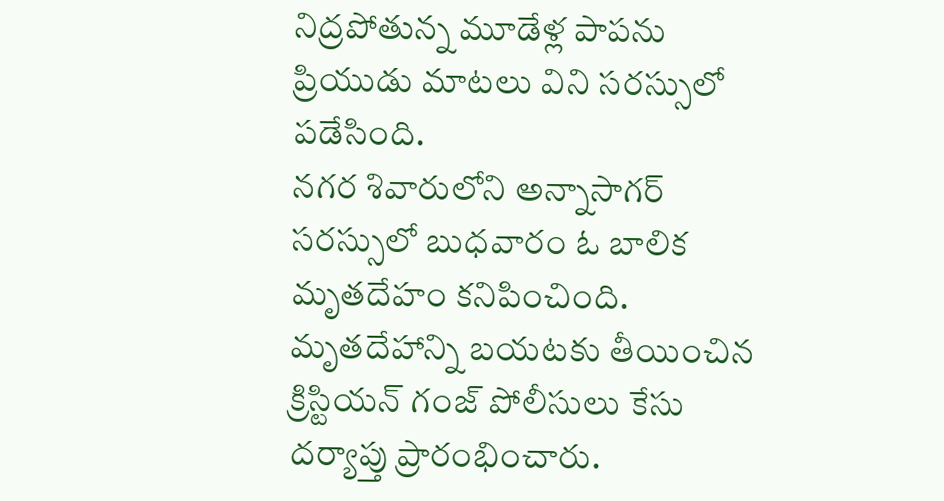నిద్రపోతున్న మూడేళ్ల పాపను ప్రియుడు మాటలు విని సరస్సులో పడేసింది.
నగర శివారులోని అన్నాసాగర్ సరస్సులో బుధవారం ఓ బాలిక మృతదేహం కనిపించింది.
మృతదేహాన్ని బయటకు తీయించిన క్రిస్టియన్ గంజ్ పోలీసులు కేసు దర్యాప్తు ప్రారంభించారు.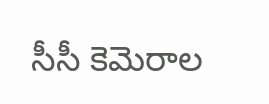సీసీ కెమెరాల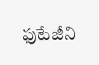ఫుటేజీని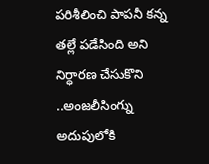పరిశీలించి పాపనీ కన్న తల్లే పడేసింది అని నిర్ధారణ చేసుకొని ..అంజలీసింగ్ను అదుపులోకి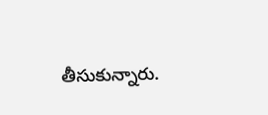తీసుకున్నారు.